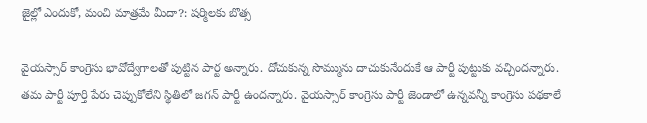జైల్లో ఎందుకో, మంచి మాత్రమే మీదా?: షర్మిలకు బొత్స

వైయస్సార్ కాంగ్రెసు భావోద్వేగాలతో పుట్టిన పార్ట అన్నారు. దోచుకున్న సొమ్మును దాచుకునేందుకే ఆ పార్టీ పుట్టుకు వచ్చిందన్నారు. తమ పార్టీ పూర్తి పేరు చెప్పుకోలేని స్థితిలో జగన్ పార్టీ ఉందన్నారు. వైయస్సార్ కాంగ్రెసు పార్టీ జెండాలో ఉన్నవన్నీ కాంగ్రెసు పథకాలే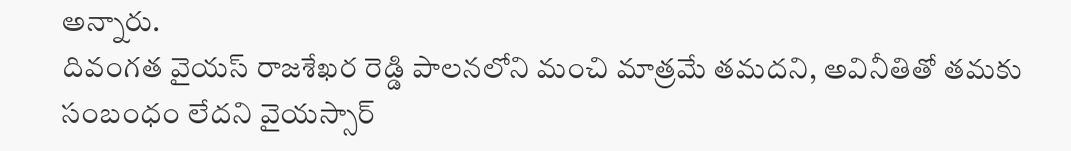అన్నారు.
దివంగత వైయస్ రాజశేఖర రెడ్డి పాలనలోని మంచి మాత్రమే తమదని, అవినీతితో తమకు సంబంధం లేదని వైయస్సార్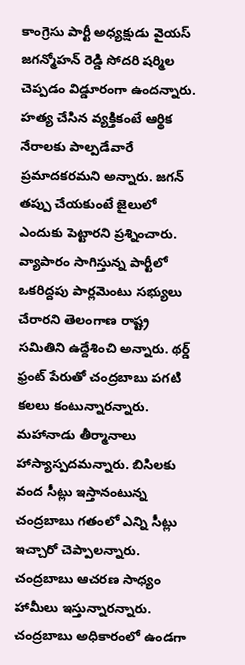కాంగ్రెసు పార్టీ అధ్యక్షుడు వైయస్ జగన్మోహన్ రెడ్డి సోదరి షర్మిల చెప్పడం విడ్డూరంగా ఉందన్నారు. హత్య చేసిన వ్యక్తికంటే ఆర్థిక నేరాలకు పాల్పడేవారే ప్రమాదకరమని అన్నారు. జగన్ తప్పు చేయకుంటే జైలులో ఎందుకు పెట్టారని ప్రశ్నించారు.
వ్యాపారం సాగిస్తున్న పార్టీలో ఒకరిద్దపు పార్లమెంటు సభ్యులు చేరారని తెలంగాణ రాష్ట్ర సమితిని ఉద్దేశించి అన్నారు. థర్డ్ ఫ్రంట్ పేరుతో చంద్రబాబు పగటి కలలు కంటున్నారన్నారు. మహానాడు తీర్మానాలు హాస్యాస్పదమన్నారు. బిసిలకు వంద సీట్లు ఇస్తానంటున్న చంద్రబాబు గతంలో ఎన్ని సీట్లు ఇచ్చారో చెప్పాలన్నారు.
చంద్రబాబు ఆచరణ సాధ్యం హామీలు ఇస్తున్నారన్నారు. చంద్రబాబు అధికారంలో ఉండగా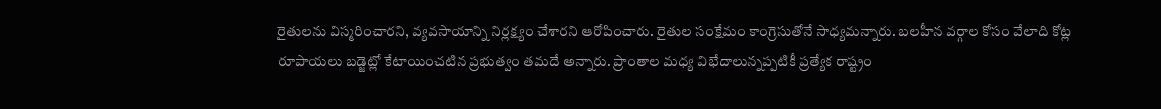రైతులను విస్మరించారని, వ్యవసాయాన్ని నిర్లక్ష్యం చేశారని ఆరోపించారు. రైతుల సంక్షేమం కాంగ్రెసుతోనే సాధ్యమన్నారు. బలహీన వర్గాల కోసం వేలాది కోట్ల రూపాయలు బడ్జెట్లో కేటాయించటిన ప్రభుత్వం తమదే అన్నారు. ప్రాంతాల మధ్య విభేదాలున్నప్పటికీ ప్రత్యేక రాష్ట్రం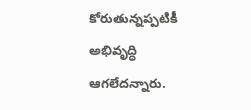కోరుతున్నప్పటికీ అభివృద్ధి ఆగలేదన్నారు.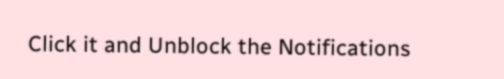Click it and Unblock the Notifications